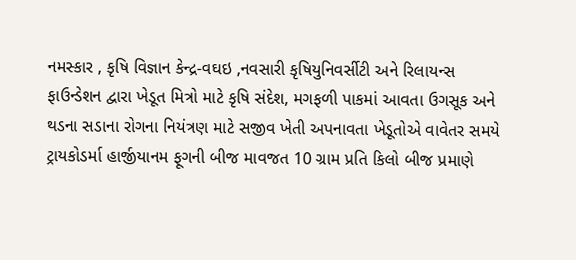નમસ્કાર , કૃષિ વિજ્ઞાન કેન્દ્ર-વઘઇ ,નવસારી કૃષિયુનિવર્સીટી અને રિલાયન્સ ફાઉન્ડેશન દ્વારા ખેડૂત મિત્રો માટે કૃષિ સંદેશ, મગફળી પાકમાં આવતા ઉગસૂક અને થડના સડાના રોગના નિયંત્રણ માટે સજીવ ખેતી અપનાવતા ખેડૂતોએ વાવેતર સમયે ટ્રાયકોડર્મા હાર્જીયાનમ ફૂગની બીજ માવજત 10 ગ્રામ પ્રતિ કિલો બીજ પ્રમાણે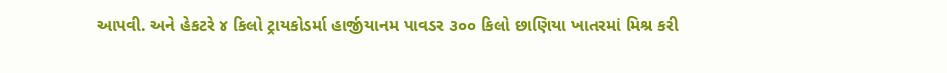આપવી. અને હેકટરે ૪ કિલો ટ્રાયકોડર્મા હાર્જીયાનમ પાવડર ૩૦૦ કિલો છાણિયા ખાતરમાં મિશ્ર કરી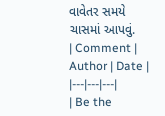વાવેતર સમયે ચાસમાં આપવું.
| Comment | Author | Date |
|---|---|---|
| Be the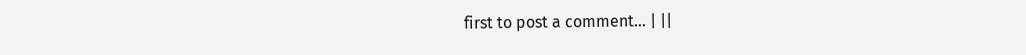first to post a comment... | ||